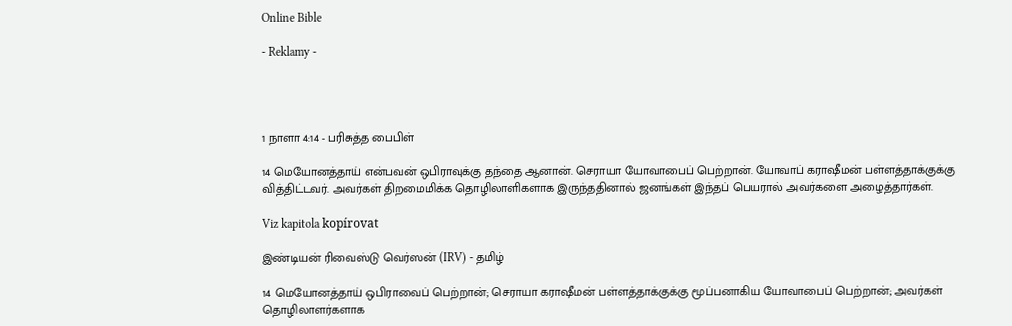Online Bible

- Reklamy -




1 நாளா 4:14 - பரிசுத்த பைபிள்

14 மெயோனத்தாய் என்பவன் ஒபிராவுக்கு தந்தை ஆனான். செராயா யோவாபைப் பெற்றான். யோவாப் கராஷீமன் பள்ளத்தாக்குக்கு வித்திட்டவர். அவர்கள் திறமைமிக்க தொழிலாளிகளாக இருந்ததினால் ஜனங்கள் இந்தப் பெயரால் அவர்களை அழைத்தார்கள்.

Viz kapitola kopírovat

இண்டியன் ரிவைஸ்டு வெர்ஸன் (IRV) - தமிழ்

14 மெயோனத்தாய் ஒபிராவைப் பெற்றான்; செராயா கராஷீமன் பள்ளத்தாக்குக்கு மூப்பனாகிய யோவாபைப் பெற்றான்; அவர்கள் தொழிலாளர்களாக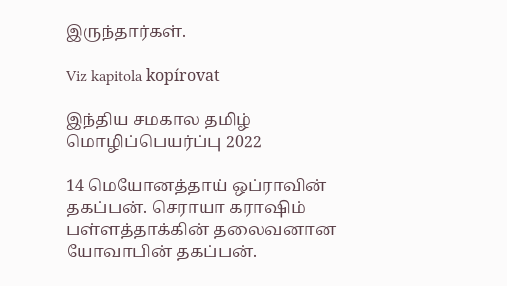இருந்தார்கள்.

Viz kapitola kopírovat

இந்திய சமகால தமிழ் மொழிப்பெயர்ப்பு 2022

14 மெயோனத்தாய் ஒப்ராவின் தகப்பன். செராயா கராஷிம் பள்ளத்தாக்கின் தலைவனான யோவாபின் தகப்பன்.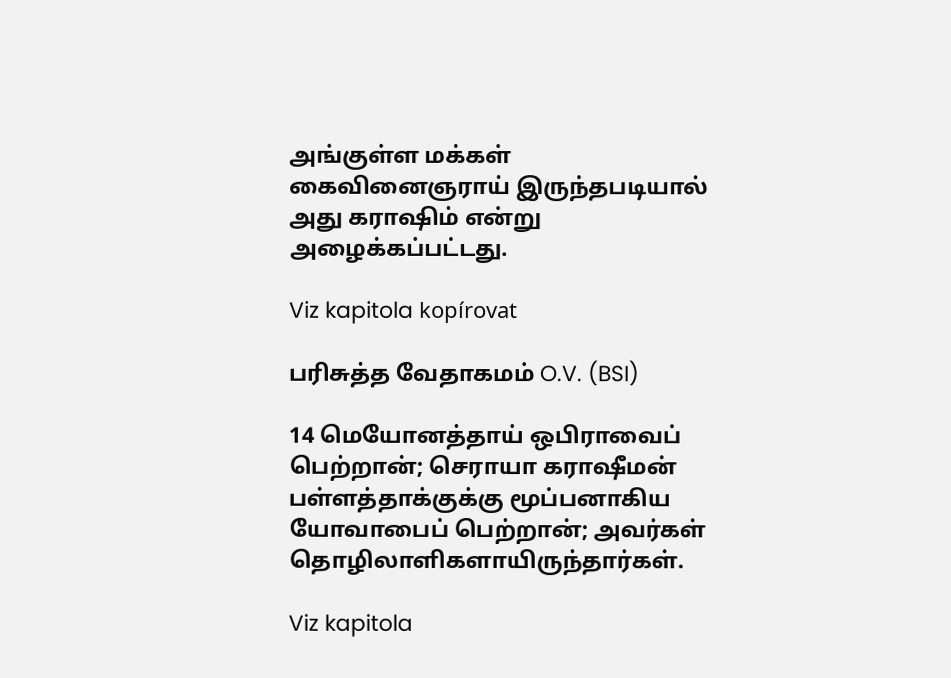அங்குள்ள மக்கள் கைவினைஞராய் இருந்தபடியால் அது கராஷிம் என்று அழைக்கப்பட்டது.

Viz kapitola kopírovat

பரிசுத்த வேதாகமம் O.V. (BSI)

14 மெயோனத்தாய் ஒபிராவைப் பெற்றான்; செராயா கராஷீமன் பள்ளத்தாக்குக்கு மூப்பனாகிய யோவாபைப் பெற்றான்; அவர்கள் தொழிலாளிகளாயிருந்தார்கள்.

Viz kapitola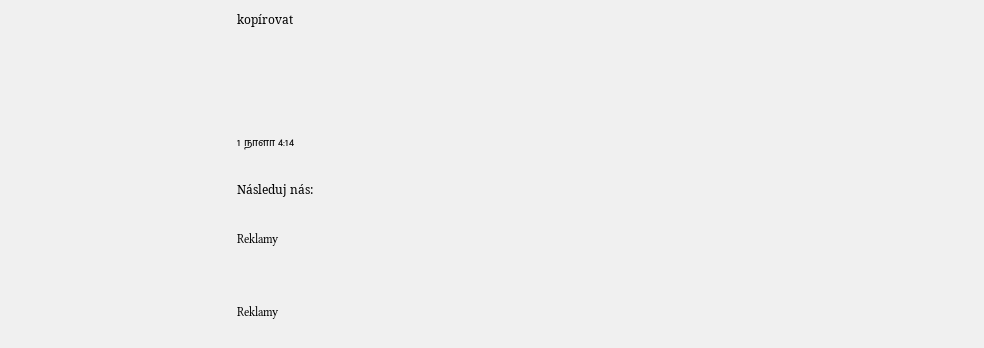kopírovat




1 நாளா 4:14

Následuj nás:

Reklamy


Reklamy